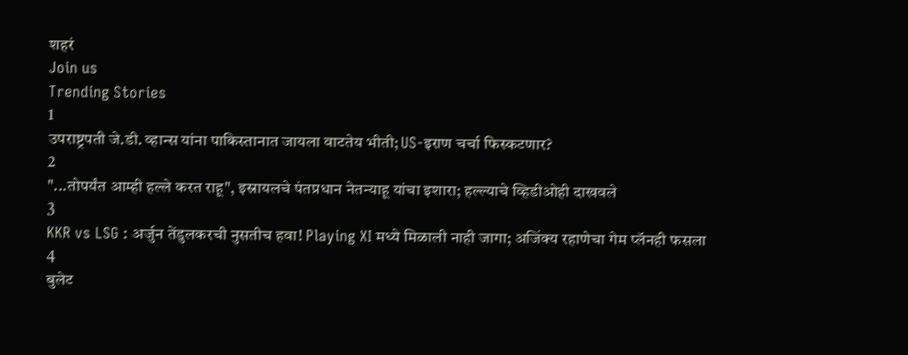शहरं
Join us
Trending Stories
1
उपराष्ट्रपती जे.डी. व्हान्स यांना पाकिस्तानात जायला वाटतेय भीती; US-इराण चर्चा फिस्कटणार?
2
"...तोपर्यंत आम्ही हल्ले करत राहू", इस्रायलचे पंतप्रधान नेतन्याहू यांचा इशारा; हल्ल्याचे व्हिडीओही दाखवले
3
KKR vs LSG : अर्जुन तेंडुलकरची नुसतीच हवा! Playing XI मध्ये मिळाली नाही जागा; अजिंक्य रहाणेचा गेम प्लॅनही फसला
4
बुलेट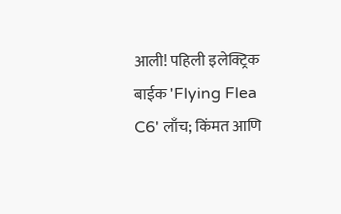आली! पहिली इलेक्ट्रिक बाईक 'Flying Flea C6' लाँच; किंमत आणि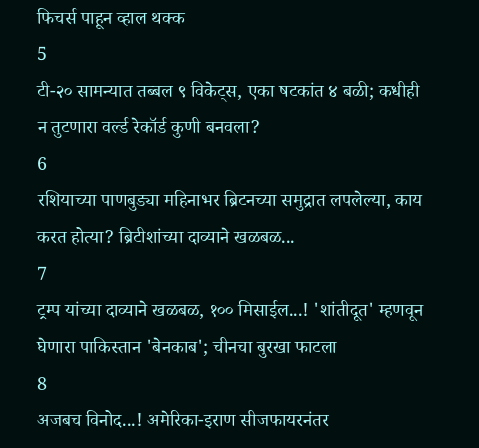फिचर्स पाहून व्हाल थक्क
5
टी-२० सामन्यात तब्बल ९ विकेट्स, एका षटकांत ४ बळी; कधीही न तुटणारा वर्ल्ड रेकॉर्ड कुणी बनवला?
6
रशियाच्या पाणबुड्या महिनाभर ब्रिटनच्या समुद्रात लपलेल्या, काय करत होत्या? ब्रिटीशांच्या दाव्याने खळबळ...
7
ट्रम्प यांच्या दाव्याने खळबळ, १०० मिसाईल...! 'शांतीदूत' म्हणवून घेणारा पाकिस्तान 'बेनकाब'; चीनचा बुरखा फाटला
8
अजबच विनोद...! अमेरिका-इराण सीजफायरनंतर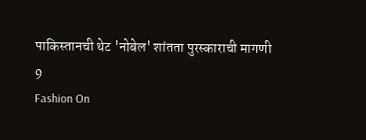पाकिस्तानची थेट 'नोबेल' शांतता पुरस्काराची मागणी
9
Fashion On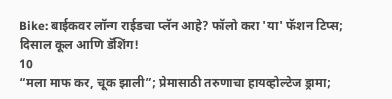Bike: बाईकवर लॉन्ग राईडचा प्लॅन आहे? फॉलो करा 'या' फॅशन टिप्स; दिसाल कूल आणि डॅशिंग!
10
“मला माफ कर, चूक झाली”; प्रेमासाठी तरुणाचा हायव्होल्टेज ड्रामा;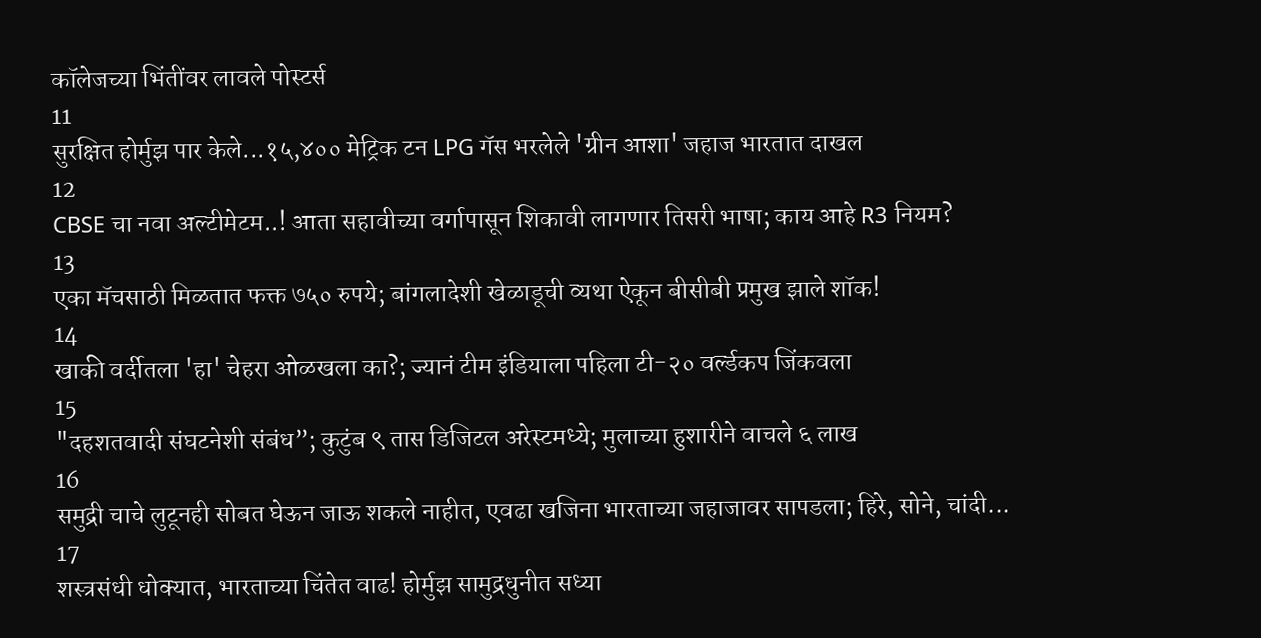कॉलेजच्या भिंतींवर लावले पोस्टर्स
11
सुरक्षित होर्मुझ पार केले...१५,४०० मेट्रिक टन LPG गॅस भरलेले 'ग्रीन आशा' जहाज भारतात दाखल
12
CBSE चा नवा अल्टीमेटम..! आता सहावीच्या वर्गापासून शिकावी लागणार तिसरी भाषा; काय आहे R3 नियम?
13
एका मॅचसाठी मिळतात फक्त ७५० रुपये; बांगलादेशी खेळाडूची व्यथा ऐकून बीसीबी प्रमुख झाले शॉक!
14
खाकी वर्दीतला 'हा' चेहरा ओळखला का?; ज्यानं टीम इंडियाला पहिला टी-२० वर्ल्डकप जिंकवला
15
"दहशतवादी संघटनेशी संबंध”; कुटुंब ९ तास डिजिटल अरेस्टमध्ये; मुलाच्या हुशारीने वाचले ६ लाख
16
समुद्री चाचे लुटूनही सोबत घेऊन जाऊ शकले नाहीत, एवढा खजिना भारताच्या जहाजावर सापडला; हिरे, सोने, चांदी...
17
शस्त्रसंधी धोक्यात, भारताच्या चिंतेत वाढ! होर्मुझ सामुद्रधुनीत सध्या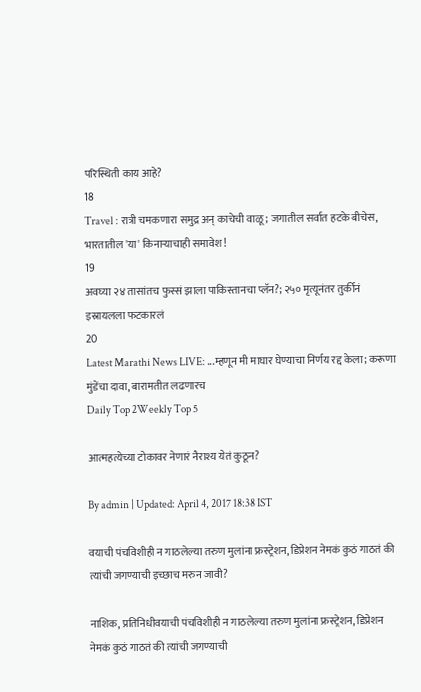परिस्थिती काय आहे?
18
Travel : रात्री चमकणारा समुद्र अन् काचेची वाळू; जगातील सर्वात हटके बीचेस, भारतातील 'या' किनाऱ्याचाही समावेश!
19
अवघ्या २४ तासांतच फुस्सं झाला पाकिस्तानचा प्लॅन?; २५० मृत्यूनंतर तुर्कीनं इस्रायलला फटकारलं
20
Latest Marathi News LIVE: ...म्हणून मी माघार घेण्याचा निर्णय रद्द केला; करूणा मुंडेंचा दावा, बारामतीत लढणारच
Daily Top 2Weekly Top 5

आत्महत्येच्या टोकावर नेणारं नैराश्य येतं कुठून?

By admin | Updated: April 4, 2017 18:38 IST

वयाची पंचविशीही न गाठलेल्या तरुण मुलांना फ्रस्ट्रेशन, डिप्रेशन नेमकं कुठं गाठतं की त्यांची जगण्याची इच्छाच मरुन जावी?

नाशिक, प्रतिनिधीवयाची पंचविशीही न गाठलेल्या तरुण मुलांना फ्रस्ट्रेशन, डिप्रेशन नेमकं कुठं गाठतं की त्यांची जगण्याची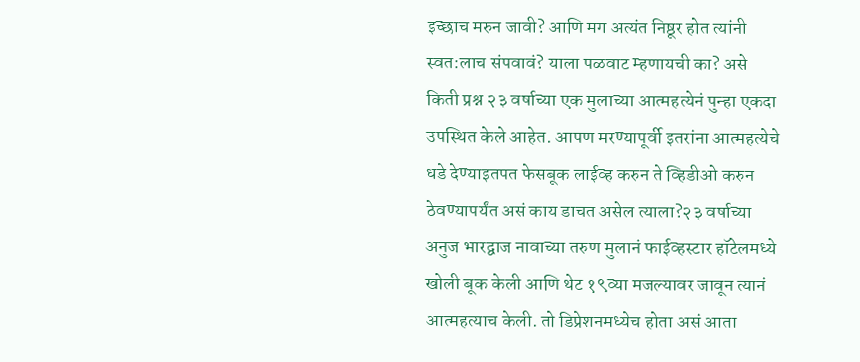इच्छाच मरुन जावी? आणि मग अत्यंत निष्ठूर होत त्यांनी स्वत:लाच संपवावं? याला पळवाट म्हणायची का? असे किती प्रश्न २३ वर्षाच्या एक मुलाच्या आत्महत्येनं पुन्हा एकदा उपस्थित केले आहेत. आपण मरण्यापूर्वी इतरांना आत्महत्येचे धडे देण्याइतपत फेसबूक लाईव्ह करुन ते व्हिडीओ करुन ठेवण्यापर्यंत असं काय डाचत असेल त्याला?२३ वर्षाच्या अनुज भारद्वाज नावाच्या तरुण मुलानं फाईव्हस्टार हॉटेलमध्ये खोली बूक केली आणि थेट १९व्या मजल्यावर जावून त्यानं आत्महत्याच केली. तो डिप्रेशनमध्येच होता असं आता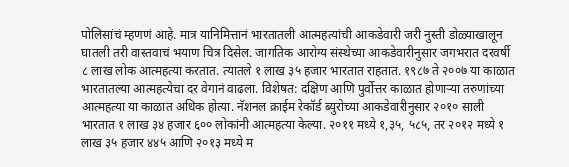पोलिसांचं म्हणणं आहे. मात्र यानिमित्तानं भारतातली आत्महत्यांची आकडेवारी जरी नुस्ती डोळ्याखालून घातली तरी वास्तवाचं भयाण चित्र दिसेल. जागतिक आरोग्य संस्थेच्या आकडेवारीनुसार जगभरात दरवर्षी ८ लाख लोक आत्महत्या करतात. त्यातले १ लाख ३५ हजार भारतात राहतात. १९८७ ते २००७ या काळात भारतातल्या आत्महत्येचा दर वेगानं वाढला. विशेषत: दक्षिण आणि पुर्वोत्तर काळात होणाऱ्या तरुणांच्या आत्महत्या या काळात अधिक होत्या. नॅशनल क्राईम रेकॉर्ड ब्युरोच्या आकडेवारीनुसार २०१० साली भारतात १ लाख ३४ हजार ६०० लोकांनी आत्महत्या केल्या. २०११ मध्ये १,३५, ५८५, तर २०१२ मध्ये १ लाख ३५ हजार ४४५ आणि २०१३ मध्ये म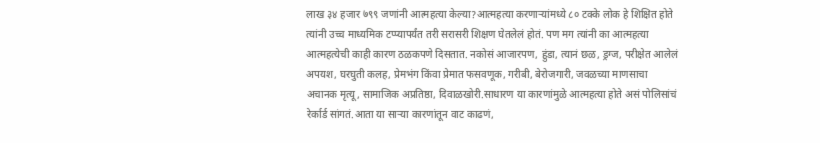लाख ३४ हजार ७९९ जणांनी आत्महत्या केल्या?आत्महत्या करणाऱ्यांमध्ये ८० टक्के लोक हे शिक्षित होते त्यांनी उच्च माध्यमिक टप्प्यापर्यंत तरी सरासरी शिक्षण घेतलेलं होतं. पण मग त्यांनी का आत्महत्या आत्महत्येची काही कारण ठळकपणे दिसतात. नकोसं आजारपण, हुंडा, त्यानं छळ, ड्रग्ज, परीक्षेत आलेलं अपयश, घरघुती कलह, प्रेमभंग किंवा प्रेमात फसवणूक, गरीबी, बेरोजगारी, जवळच्या माणसाचा अचानक मृत्यू, सामाजिक अप्रतिष्ठा, दिवाळखोरी.साधारण या कारणांमुळे आत्महत्या होते असं पोलिसांचं रेर्कार्ड सांगतं.आता या साऱ्या कारणांतून वाट काढणं,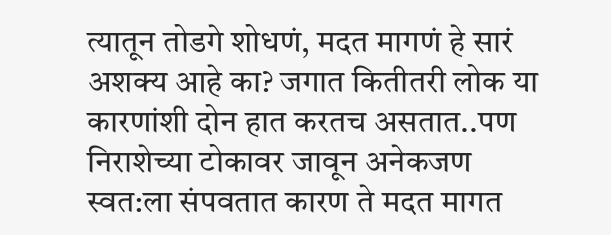त्यातून तोडगे शोधणं, मदत मागणं हे सारं अशक्य आहे का? जगात कितीतरी लोक या कारणांशी दोन हात करतच असतात..पण निराशेच्या टोकावर जावून अनेकजण स्वत:ला संपवतात कारण ते मदत मागत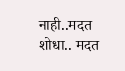नाही..मदत शोधा.. मदत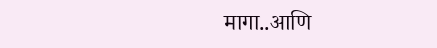मागा..आणि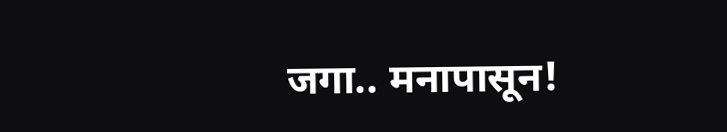जगा.. मनापासून!